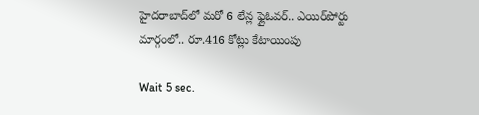హైదరాబాద్‌లో మరో 6 లేన్ల ఫ్లైఓవర్.. ఎయిర్‌పోర్టు మార్గంలో.. రూ.416 కోట్లు కేటాయింపు

Wait 5 sec.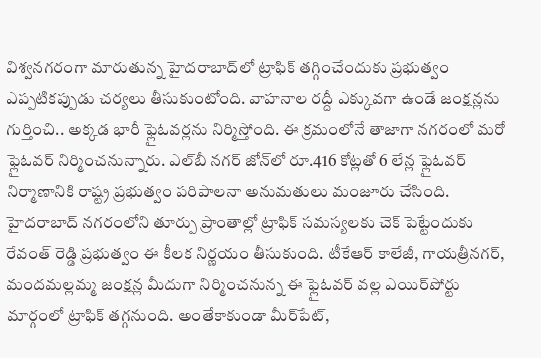విశ్వనగరంగా మారుతున్న హైదరాబాద్‌లో ట్రాఫిక్ తగ్గించేందుకు ప్రభుత్వం ఎప్పటికప్పుడు చర్యలు తీసుకుంటోంది. వాహనాల రద్దీ ఎక్కువగా ఉండే జంక్షన్లను గుర్తించి.. అక్కడ భారీ ఫ్లైఓవర్లను నిర్మిస్తోంది. ఈ క్రమంలోనే తాజాగా నగరంలో మరో ఫ్లైఓవర్‌ నిర్మించనున్నారు. ఎల్‌బీ నగర్ జోన్‌లో రూ.416 కోట్లతో 6 లేన్ల ఫ్లైఓవర్ నిర్మాణానికి రాష్ట్ర ప్రభుత్వం పరిపాలనా అనుమతులు మంజూరు చేసింది. హైదరాబాద్ నగరంలోని తూర్పు ప్రాంతాల్లో ట్రాఫిక్ సమస్యలకు చెక్ పెట్టేందుకు రేవంత్ రెడ్డి ప్రభుత్వం ఈ కీలక నిర్ణయం తీసుకుంది. టీకేఆర్ కాలేజీ, గాయత్రీనగర్, మందమల్లమ్మ జంక్షన్ల మీదుగా నిర్మించనున్న ఈ ఫ్లైఓవర్ వల్ల ఎయిర్‌పోర్టు మార్గంలో ట్రాఫిక్ తగ్గనుంది. అంతేకాకుండా మీర్‌పేట్,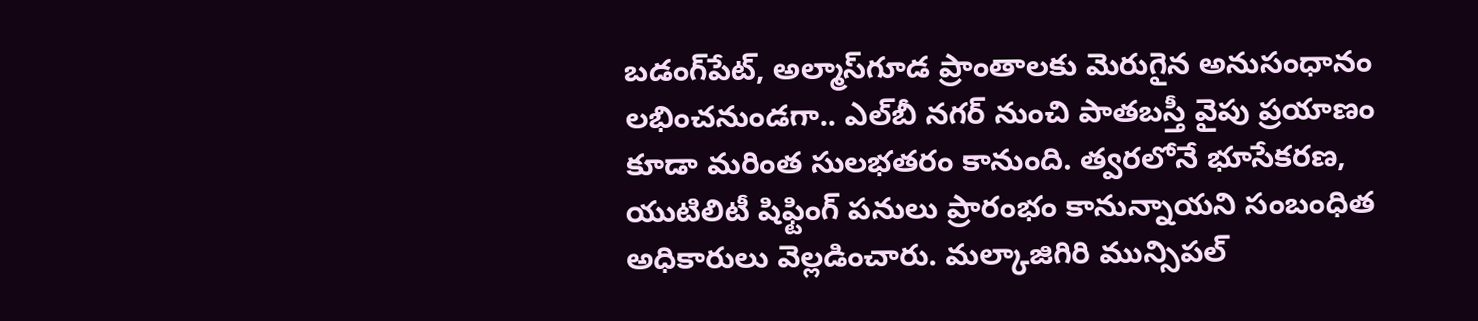బడంగ్‌పేట్, అల్మాస్‌గూడ ప్రాంతాలకు మెరుగైన అనుసంధానం లభించనుండగా.. ఎల్‌బీ నగర్ నుంచి పాతబస్తీ వైపు ప్రయాణం కూడా మరింత సులభతరం కానుంది. త్వరలోనే భూసేకరణ, యుటిలిటీ షిఫ్టింగ్ పనులు ప్రారంభం కానున్నాయని సంబంధిత అధికారులు వెల్లడించారు. మల్కాజిగిరి మున్సిపల్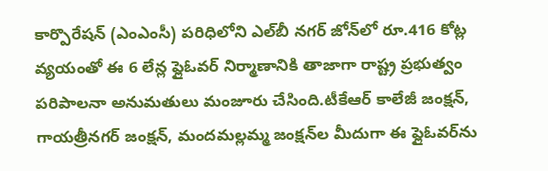కార్పొరేషన్ (ఎంఎంసీ) పరిధిలోని ఎల్‌బీ నగర్ జోన్‌లో రూ.416 కోట్ల వ్యయంతో ఈ 6 లేన్ల ఫ్లైఓవర్ నిర్మాణానికి తాజాగా రాష్ట్ర ప్రభుత్వం పరిపాలనా అనుమతులు మంజూరు చేసింది.టీకేఆర్ కాలేజీ జంక్షన్, గాయత్రీనగర్ జంక్షన్, మందమల్లమ్మ జంక్షన్‌ల మీదుగా ఈ ఫ్లైఓవర్‌ను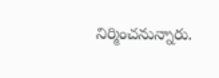నిర్మించనున్నారు.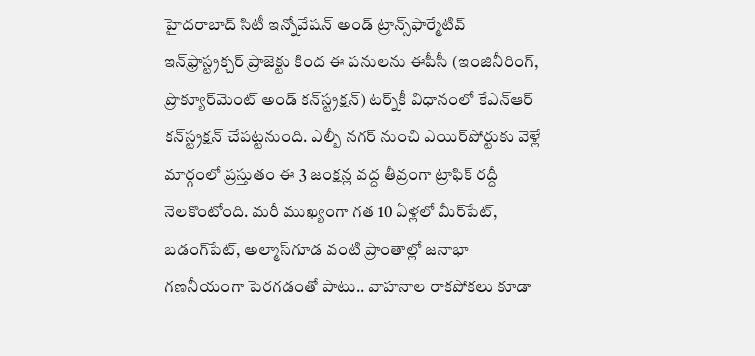హైదరాబాద్ సిటీ ఇన్నోవేషన్ అండ్ ట్రాన్స్‌ఫార్మేటివ్ ఇన్‌ఫ్రాస్ట్రక్చర్ ప్రాజెక్టు కింద ఈ పనులను ఈపీసీ (ఇంజినీరింగ్, ప్రొక్యూర్‌మెంట్ అండ్ కన్‌స్ట్రక్షన్) టర్న్‌కీ విధానంలో కేఎన్‌ఆర్ కన్‌స్ట్రక్షన్ చేపట్టనుంది. ఎల్బీ నగర్ నుంచి ఎయిర్‌పోర్టుకు వెళ్లే మార్గంలో ప్రస్తుతం ఈ 3 జంక్షన్ల వద్ద తీవ్రంగా ట్రాఫిక్ రద్దీ నెలకొంటోంది. మరీ ముఖ్యంగా గత 10 ఏళ్లలో మీర్‌పేట్, బడంగ్‌పేట్, అల్మాస్‌గూడ వంటి ప్రాంతాల్లో జనాభా గణనీయంగా పెరగడంతో పాటు.. వాహనాల రాకపోకలు కూడా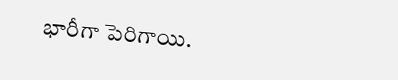భారీగా పెరిగాయి.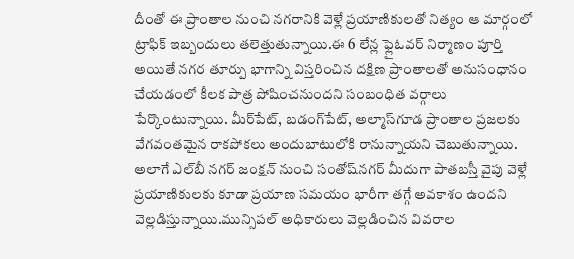దీంతో ఈ ప్రాంతాల నుంచి నగరానికి వెళ్లే ప్రయాణికులతో నిత్యం ఆ మార్గంలో ట్రాఫిక్ ఇబ్బందులు తలెత్తుతున్నాయి.ఈ 6 లేన్ల ఫ్లైఓవర్ నిర్మాణం పూర్తి అయితే నగర తూర్పు భాగాన్ని విస్తరించిన దక్షిణ ప్రాంతాలతో అనుసంధానం చేయడంలో కీలక పాత్ర పోషించనుందని సంబంధిత వర్గాలు పేర్కొంటున్నాయి. మీర్‌పేట్, బడంగ్‌పేట్, అల్మాస్‌గూడ ప్రాంతాల ప్రజలకు వేగవంతమైన రాకపోకలు అందుబాటులోకి రానున్నాయని చెబుతున్నాయి. అలాగే ఎల్‌బీ నగర్ జంక్షన్ నుంచి సంతోష్‌నగర్ మీదుగా పాతబస్తీ వైపు వెళ్లే ప్రయాణికులకు కూడా ప్రయాణ సమయం భారీగా తగ్గే అవకాశం ఉందని వెల్లడిస్తున్నాయి.మున్సిపల్ అధికారులు వెల్లడించిన వివరాల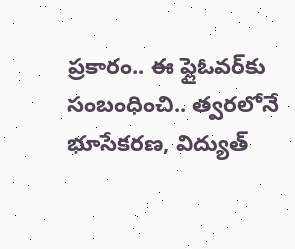ప్రకారం.. ఈ ఫ్లైఓవర్‌కు సంబంధించి.. త్వరలోనే భూసేకరణ, విద్యుత్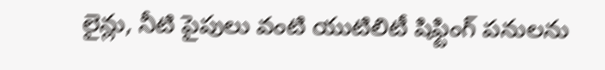లైన్లు, నీటి పైపులు వంటి యుటిలిటీ షిఫ్టింగ్ పనులను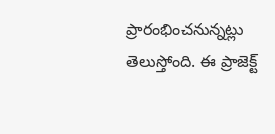ప్రారంభించనున్నట్లు తెలుస్తోంది. ఈ ప్రాజెక్ట్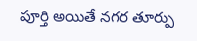పూర్తి అయితే నగర తూర్పు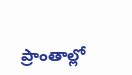ప్రాంతాల్లో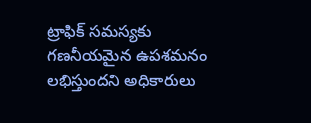ట్రాఫిక్ సమస్యకు గణనీయమైన ఉపశమనం లభిస్తుందని అధికారులు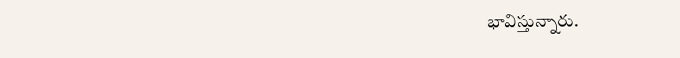భావిస్తున్నారు.